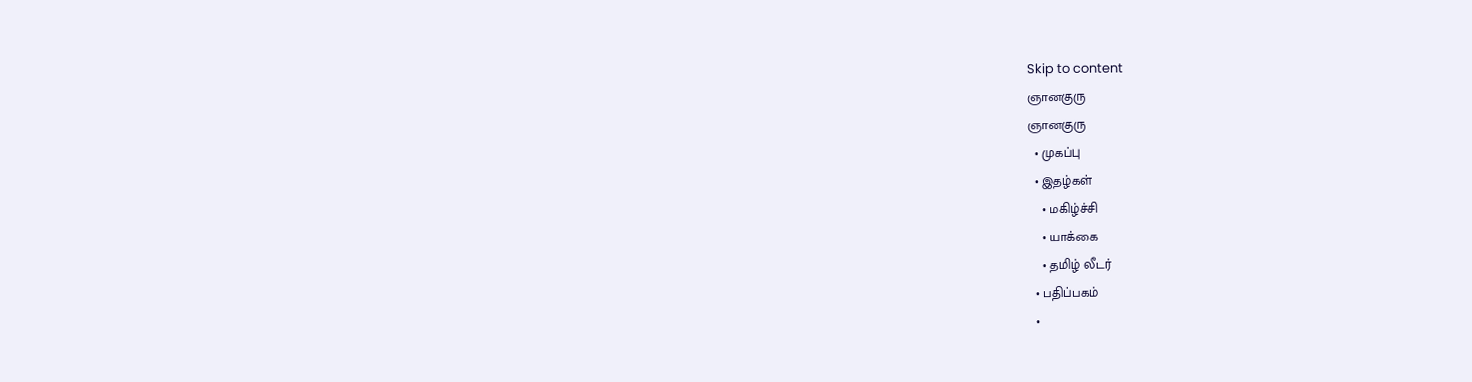Skip to content
ஞானகுரு
ஞானகுரு
  • முகப்பு
  • இதழ்கள்
    • மகிழ்ச்சி
    • யாக்கை
    • தமிழ் லீடர்
  • பதிப்பகம்
  •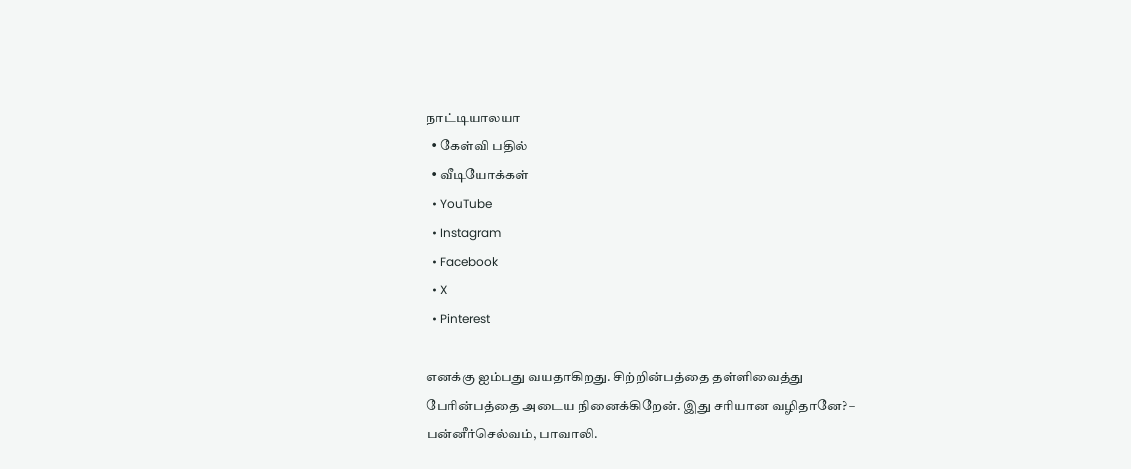நாட்டியாலயா
  • கேள்வி பதில்
  • வீடியோக்கள்
  • YouTube
  • Instagram
  • Facebook
  • X
  • Pinterest

எனக்கு ஐம்பது வயதாகிறது. சிற்றின்பத்தை தள்ளிவைத்து பேரின்பத்தை அடைய நினைக்கிறேன். இது சரியான வழிதானே? – பன்னீர்செல்வம், பாவாலி.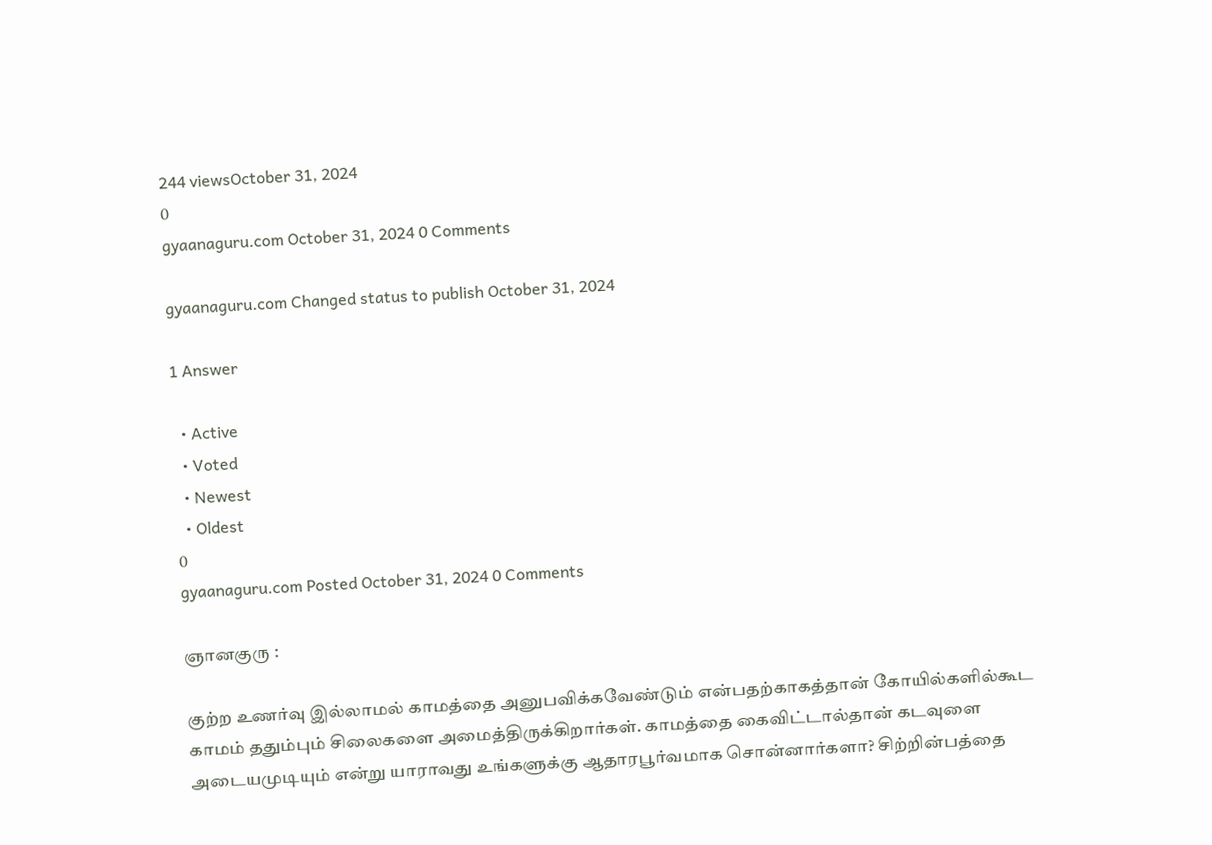244 viewsOctober 31, 2024
0
gyaanaguru.com October 31, 2024 0 Comments

gyaanaguru.com Changed status to publish October 31, 2024

1 Answer

  • Active
  • Voted
  • Newest
  • Oldest
0
gyaanaguru.com Posted October 31, 2024 0 Comments

ஞானகுரு :

குற்ற உணர்வு இல்லாமல் காமத்தை அனுபவிக்கவேண்டும் என்பதற்காகத்தான் கோயில்களில்கூட காமம் ததும்பும் சிலைகளை அமைத்திருக்கிறார்கள். காமத்தை கைவிட்டால்தான் கடவுளை அடையமுடியும் என்று யாராவது உங்களுக்கு ஆதாரபூர்வமாக சொன்னார்களா? சிற்றின்பத்தை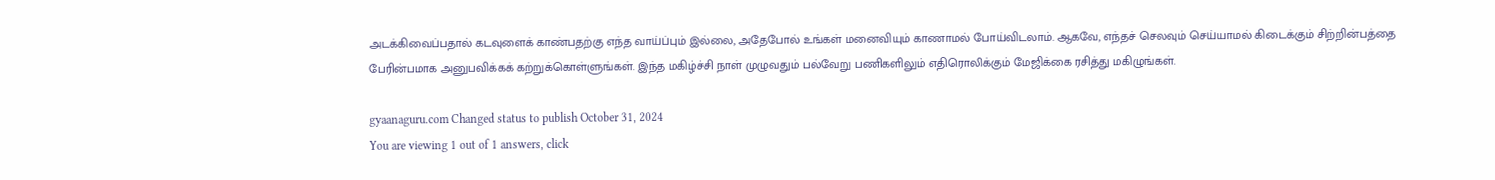அடக்கிவைப்பதால் கடவுளைக் காண்பதற்கு எந்த வாய்ப்பும் இல்லை, அதேபோல் உங்கள் மனைவியும் காணாமல் போய்விடலாம். ஆகவே, எந்தச் செலவும் செய்யாமல் கிடைக்கும் சிற்றின்பத்தை பேரின்பமாக அனுபவிக்கக் கற்றுக்கொள்ளுங்கள். இந்த மகிழ்ச்சி நாள் முழுவதும் பல்வேறு பணிகளிலும் எதிரொலிக்கும் மேஜிக்கை ரசித்து மகிழுங்கள்.

gyaanaguru.com Changed status to publish October 31, 2024
You are viewing 1 out of 1 answers, click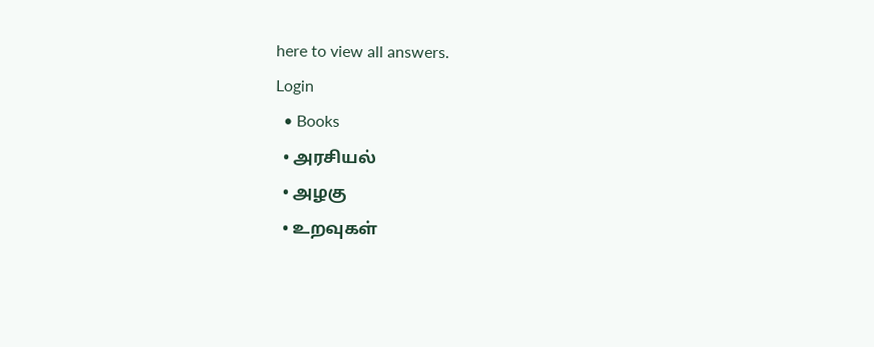here to view all answers.
Login
  • Books
  • அரசியல்
  • அழகு
  • உறவுகள்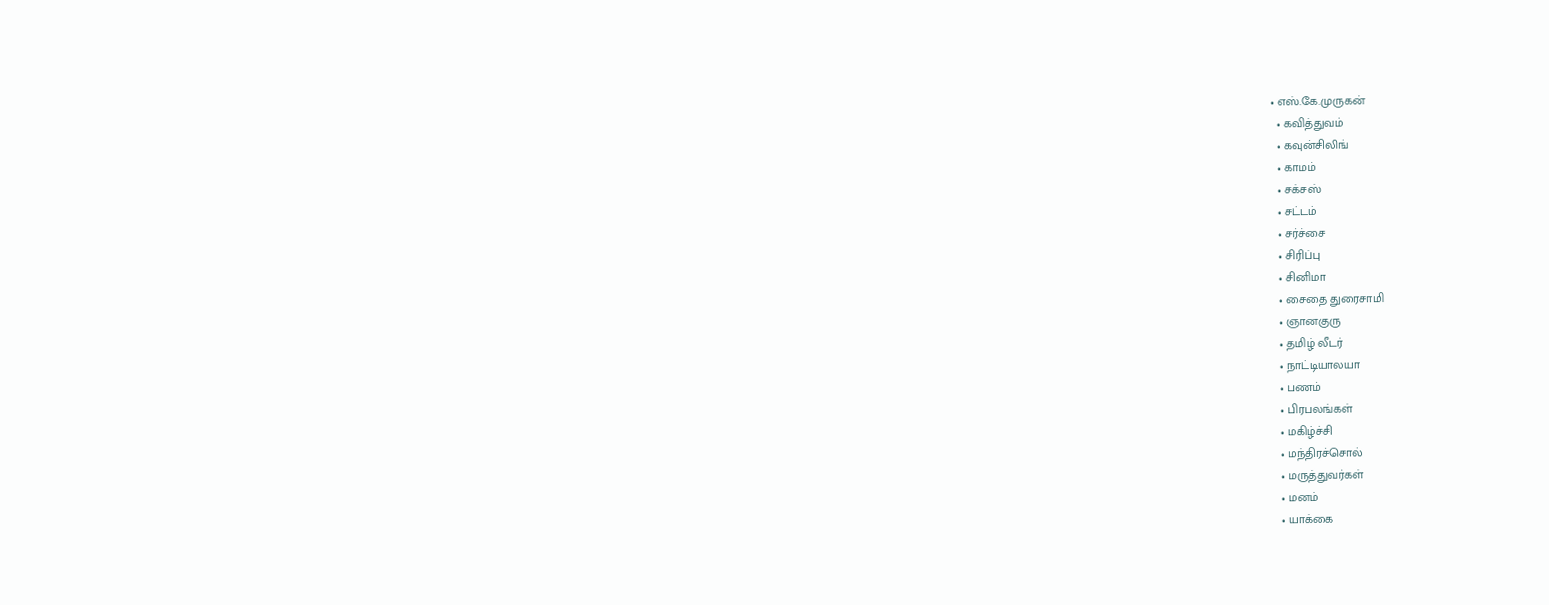• எஸ்.கே.முருகன்
  • கவித்துவம்
  • கவுன்சிலிங்
  • காமம்
  • சக்சஸ்
  • சட்டம்
  • சர்ச்சை
  • சிரிப்பு
  • சினிமா
  • சைதை துரைசாமி
  • ஞானகுரு
  • தமிழ் லீடர்
  • நாட்டியாலயா
  • பணம்
  • பிரபலங்கள்
  • மகிழ்ச்சி
  • மந்திரச்சொல்
  • மருத்துவர்கள்
  • மனம்
  • யாக்கை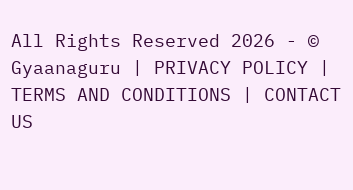All Rights Reserved 2026 - © Gyaanaguru | PRIVACY POLICY | TERMS AND CONDITIONS | CONTACT US